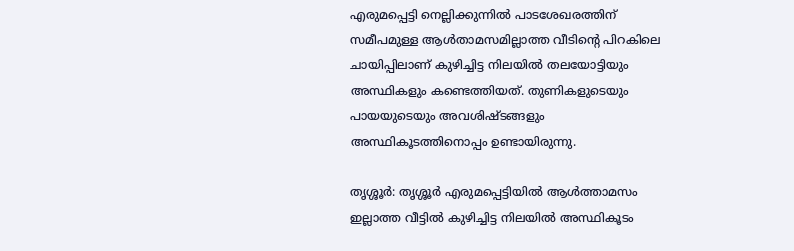എരുമപ്പെട്ടി നെല്ലിക്കുന്നിൽ പാടശേഖരത്തിന് സമീപമുള്ള ആൾതാമസമില്ലാത്ത വീടിന്റെ പിറകിലെ ചായിപ്പിലാണ് കുഴിച്ചിട്ട നിലയിൽ തലയോട്ടിയും അസ്ഥികളും കണ്ടെത്തിയത്. തുണികളുടെയും പായയുടെയും അവശിഷ്ടങ്ങളും അസ്ഥികൂടത്തിനൊപ്പം ഉണ്ടായിരുന്നു.

തൃശ്ശൂർ: തൃശ്ശൂർ എരുമപ്പെട്ടിയിൽ ആൾത്താമസം ഇല്ലാത്ത വീട്ടിൽ കുഴിച്ചിട്ട നിലയിൽ അസ്ഥികൂടം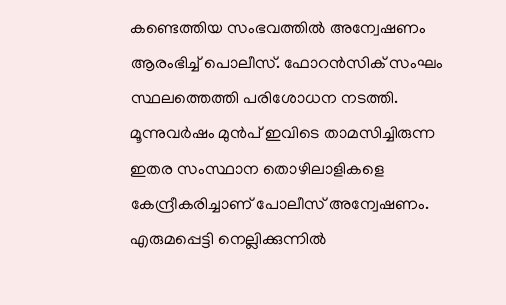കണ്ടെത്തിയ സംഭവത്തിൽ അന്വേഷണം ആരംഭിച്ച് പൊലീസ്. ഫോറൻസിക് സംഘം സ്ഥലത്തെത്തി പരിശോധന നടത്തി. മൂന്നുവർഷം മുൻപ് ഇവിടെ താമസിച്ചിരുന്ന ഇതര സംസ്ഥാന തൊഴിലാളികളെ കേന്ദ്രീകരിച്ചാണ് പോലീസ് അന്വേഷണം. എരുമപ്പെട്ടി നെല്ലിക്കുന്നിൽ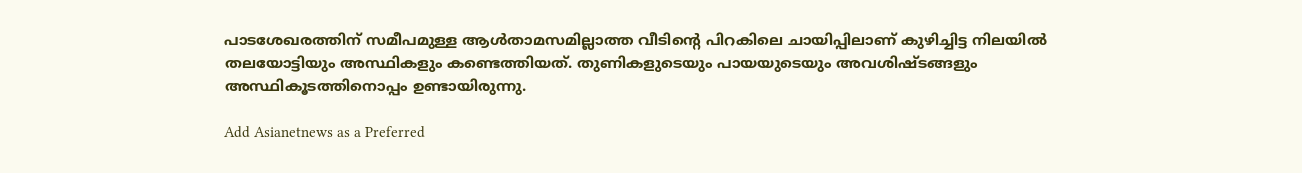പാടശേഖരത്തിന് സമീപമുള്ള ആൾതാമസമില്ലാത്ത വീടിന്റെ പിറകിലെ ചായിപ്പിലാണ് കുഴിച്ചിട്ട നിലയിൽ തലയോട്ടിയും അസ്ഥികളും കണ്ടെത്തിയത്. തുണികളുടെയും പായയുടെയും അവശിഷ്ടങ്ങളും അസ്ഥികൂടത്തിനൊപ്പം ഉണ്ടായിരുന്നു.

Add Asianetnews as a Preferred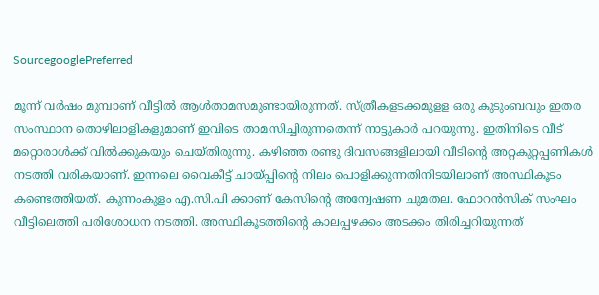SourcegooglePreferred

മൂന്ന് വർഷം മുമ്പാണ് വീട്ടിൽ ആൾതാമസമുണ്ടായിരുന്നത്. സ്ത്രീകളടക്കമുളള ഒരു കുടുംബവും ഇതര സംസ്ഥാന തൊഴിലാളികളുമാണ് ഇവിടെ താമസിച്ചിരുന്നതെന്ന് നാട്ടുകാർ പറയുന്നു. ഇതിനിടെ വീട് മറ്റൊരാൾക്ക് വിൽക്കുകയും ചെയ്തിരുന്നു. കഴിഞ്ഞ രണ്ടു ദിവസങ്ങളിലായി വീടിന്റെ അറ്റകുറ്റപ്പണികൾ നടത്തി വരികയാണ്. ഇന്നലെ വൈകീട്ട് ചായ്പ്പിന്റെ നിലം പൊളിക്കുന്നതിനിടയിലാണ് അസ്ഥികൂടം കണ്ടെത്തിയത്. കുന്നംകുളം എ.സി.പി ക്കാണ് കേസിന്റെ അന്വേഷണ ചുമതല. ഫോറൻസിക് സംഘം വീട്ടിലെത്തി പരിശോധന നടത്തി. അസ്ഥികൂടത്തിന്റെ കാലപ്പഴക്കം അടക്കം തിരിച്ചറിയുന്നത്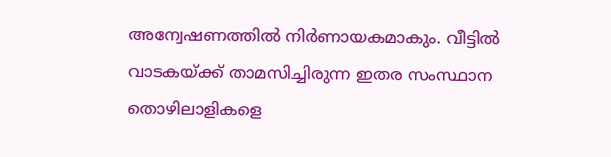അന്വേഷണത്തിൽ നിർണായകമാകും. വീട്ടിൽ വാടകയ്ക്ക് താമസിച്ചിരുന്ന ഇതര സംസ്ഥാന തൊഴിലാളികളെ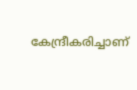കേന്ദ്രീകരിച്ചാണ്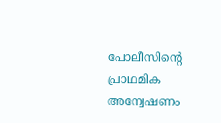പോലീസിന്റെ പ്രാഥമിക അന്വേഷണം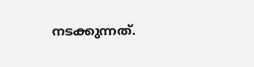നടക്കുന്നത്.